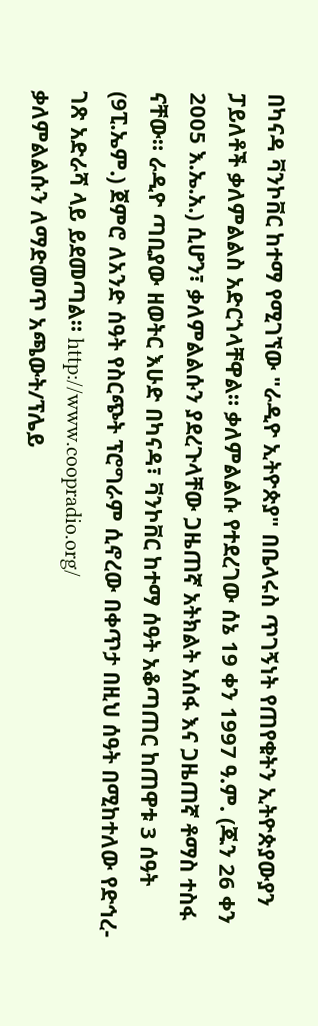በካናዳ ቫንኮቨር ከተማ የሚገኘው "ራዲዮ ኢትዮጵያ" በቤላሩስ ጥገኝነት የጠየቁትን ኢትዮጵያውያን ፓይለቶች ቃለምልልስ አድርጎላቸዋል። ቃለምልልሱ የተደረገው ሰኔ 19 ቀን 1997 ዓ.ም. (ጁን 26 ቀን 2005 እ.ኤ.አ.) ሲሆን፣ ቃለምልልሱን ያደረጉላቸው ጋዜጠኛ አትክልት አሰፋ እና ጋዜጠኛ ቶማስ ተስፋ ናቸው። ራዲዮ ጣቢያው ዘወትር እሁድ በካናዳ፣ ቫንኮቨር ከተማ ሰዓት አቆጣጠር ከጠዋቱ 3 ሰዓት (9ፒ.ኤም.) ጀምሮ ለአንድ ሰዓት የስርጭት ፕሮግራም ሲኖረው በቀጥታ በዚህ ሰዓት በሚከተለው የድኅረ-ገጽ አድራሻ ላይ ይደመጣል። http://www.coopradio.org/
ቃለምልልሱን ለማድመጥ አጫውት/ፕሌይ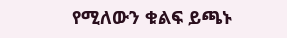የሚለውን ቁልፍ ይጫኑ